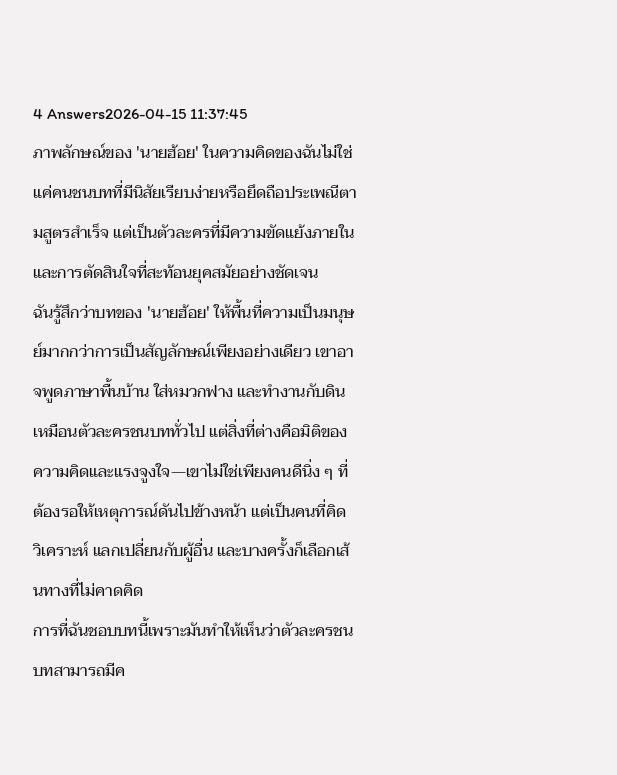4 Answers2026-04-15 11:37:45
ภาพลักษณ์ของ 'นายฮ้อย' ในความคิดของฉันไม่ใช่แค่คนชนบทที่มีนิสัยเรียบง่ายหรือยึดถือประเพณีตามสูตรสำเร็จ แต่เป็นตัวละครที่มีความขัดแย้งภายในและการตัดสินใจที่สะท้อนยุคสมัยอย่างชัดเจน
ฉันรู้สึกว่าบทของ 'นายฮ้อย' ให้พื้นที่ความเป็นมนุษย์มากกว่าการเป็นสัญลักษณ์เพียงอย่างเดียว เขาอาจพูดภาษาพื้นบ้าน ใส่หมวกฟาง และทำงานกับดินเหมือนตัวละครชนบททั่วไป แต่สิ่งที่ต่างคือมิติของความคิดและแรงจูงใจ—เขาไม่ใช่เพียงคนดีนิ่ง ๆ ที่ต้องรอให้เหตุการณ์ดันไปข้างหน้า แต่เป็นคนที่คิด วิเคราะห์ แลกเปลี่ยนกับผู้อื่น และบางครั้งก็เลือกเส้นทางที่ไม่คาดคิด
การที่ฉันชอบบทนี้เพราะมันทำให้เห็นว่าตัวละครชนบทสามารถมีค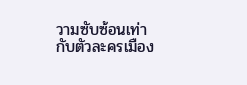วามซับซ้อนเท่ากับตัวละครเมือง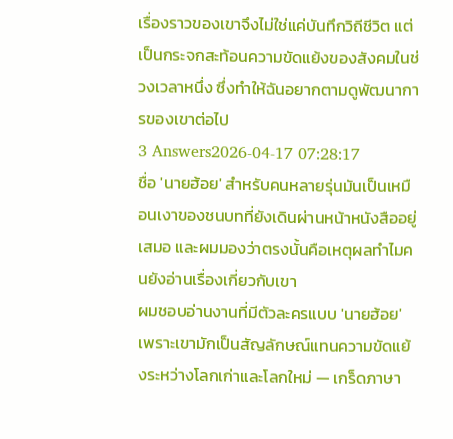เรื่องราวของเขาจึงไม่ใช่แค่บันทึกวิถีชีวิต แต่เป็นกระจกสะท้อนความขัดแย้งของสังคมในช่วงเวลาหนึ่ง ซึ่งทำให้ฉันอยากตามดูพัฒนาการของเขาต่อไป
3 Answers2026-04-17 07:28:17
ชื่อ 'นายฮ้อย' สำหรับคนหลายรุ่นมันเป็นเหมือนเงาของชนบทที่ยังเดินผ่านหน้าหนังสืออยู่เสมอ และผมมองว่าตรงนั้นคือเหตุผลทำไมคนยังอ่านเรื่องเกี่ยวกับเขา
ผมชอบอ่านงานที่มีตัวละครแบบ 'นายฮ้อย' เพราะเขามักเป็นสัญลักษณ์แทนความขัดแย้งระหว่างโลกเก่าและโลกใหม่ — เกร็ดภาษา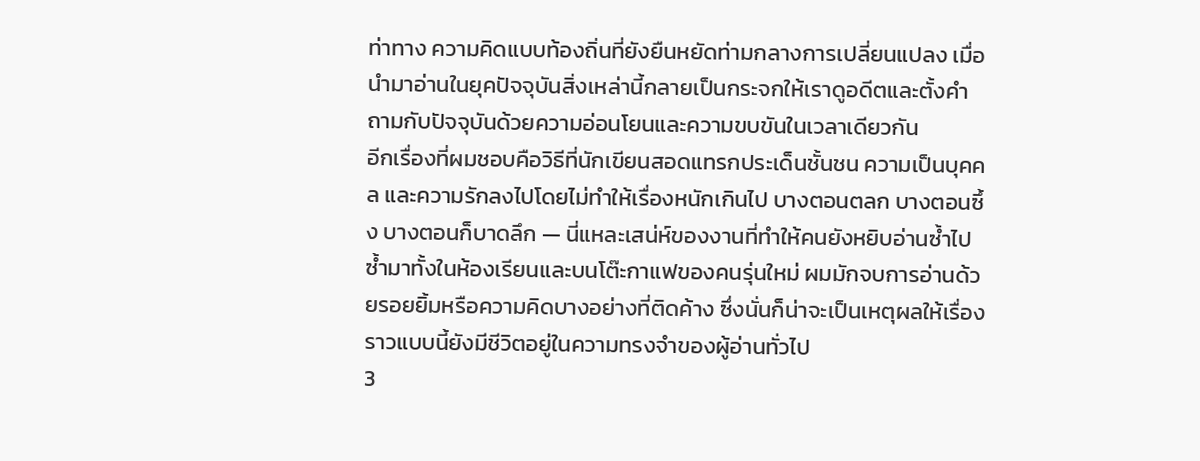ท่าทาง ความคิดแบบท้องถิ่นที่ยังยืนหยัดท่ามกลางการเปลี่ยนแปลง เมื่อนำมาอ่านในยุคปัจจุบันสิ่งเหล่านี้กลายเป็นกระจกให้เราดูอดีตและตั้งคำถามกับปัจจุบันด้วยความอ่อนโยนและความขบขันในเวลาเดียวกัน
อีกเรื่องที่ผมชอบคือวิธีที่นักเขียนสอดแทรกประเด็นชั้นชน ความเป็นบุคคล และความรักลงไปโดยไม่ทำให้เรื่องหนักเกินไป บางตอนตลก บางตอนซึ้ง บางตอนก็บาดลึก — นี่แหละเสน่ห์ของงานที่ทำให้คนยังหยิบอ่านซ้ำไปซ้ำมาทั้งในห้องเรียนและบนโต๊ะกาแฟของคนรุ่นใหม่ ผมมักจบการอ่านด้วยรอยยิ้มหรือความคิดบางอย่างที่ติดค้าง ซึ่งนั่นก็น่าจะเป็นเหตุผลให้เรื่องราวแบบนี้ยังมีชีวิตอยู่ในความทรงจำของผู้อ่านทั่วไป
3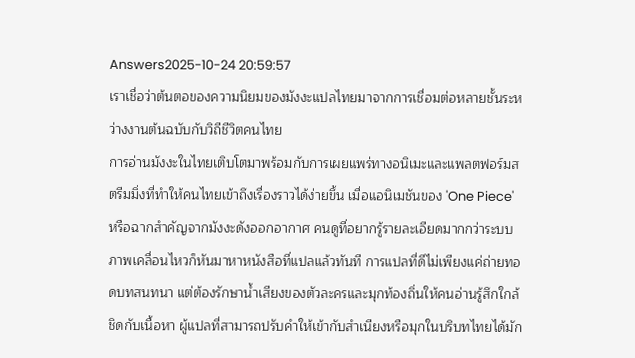Answers2025-10-24 20:59:57
เราเชื่อว่าต้นตอของความนิยมของมังงะแปลไทยมาจากการเชื่อมต่อหลายชั้นระหว่างงานต้นฉบับกับวิถีชีวิตคนไทย
การอ่านมังงะในไทยเติบโตมาพร้อมกับการเผยแพร่ทางอนิเมะและแพลตฟอร์มสตรีมมิ่งที่ทำให้คนไทยเข้าถึงเรื่องราวได้ง่ายขึ้น เมื่อแอนิเมชันของ 'One Piece' หรือฉากสำคัญจากมังงะดังออกอากาศ คนดูที่อยากรู้รายละเอียดมากกว่าระบบภาพเคลื่อนไหวก็หันมาหาหนังสือที่แปลแล้วทันที การแปลที่ดีไม่เพียงแค่ถ่ายทอดบทสนทนา แต่ต้องรักษาน้ำเสียงของตัวละครและมุกท้องถิ่นให้คนอ่านรู้สึกใกล้ชิดกับเนื้อหา ผู้แปลที่สามารถปรับคำให้เข้ากับสำเนียงหรือมุกในบริบทไทยได้มัก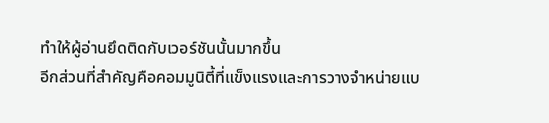ทำให้ผู้อ่านยึดติดกับเวอร์ชันนั้นมากขึ้น
อีกส่วนที่สำคัญคือคอมมูนิตี้ที่แข็งแรงและการวางจำหน่ายแบ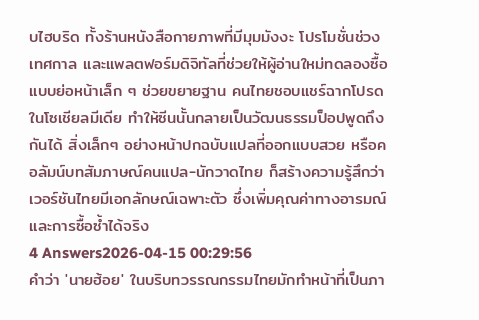บไฮบริด ทั้งร้านหนังสือกายภาพที่มีมุมมังงะ โปรโมชั่นช่วงเทศกาล และแพลตฟอร์มดิจิทัลที่ช่วยให้ผู้อ่านใหม่ทดลองซื้อแบบย่อหน้าเล็ก ๆ ช่วยขยายฐาน คนไทยชอบแชร์ฉากโปรดในโซเชียลมีเดีย ทำให้ซีนนั้นกลายเป็นวัฒนธรรมป็อปพูดถึงกันได้ สิ่งเล็กๆ อย่างหน้าปกฉบับแปลที่ออกแบบสวย หรือคอลัมน์บทสัมภาษณ์คนแปล-นักวาดไทย ก็สร้างความรู้สึกว่าเวอร์ชันไทยมีเอกลักษณ์เฉพาะตัว ซึ่งเพิ่มคุณค่าทางอารมณ์และการซื้อซ้ำได้จริง
4 Answers2026-04-15 00:29:56
คำว่า 'นายฮ้อย' ในบริบทวรรณกรรมไทยมักทำหน้าที่เป็นภา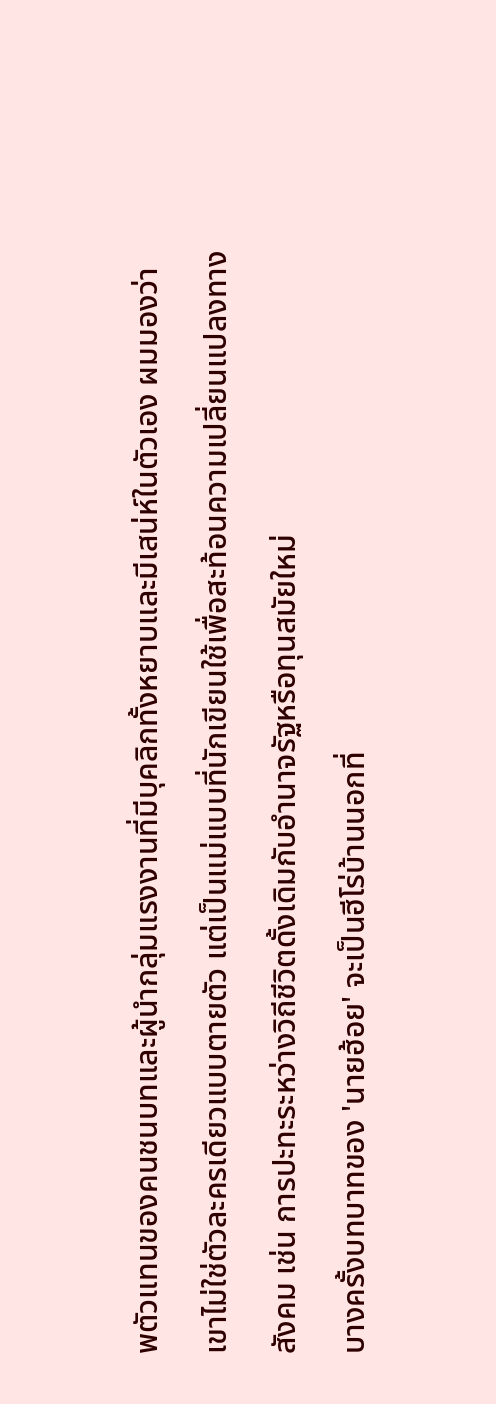พตัวแทนของคนชนบทและผู้นำกลุ่มแรงงานที่มีบุคลิกทั้งหยาบและมีเสน่ห์ในตัวเอง ผมมองว่าเขาไม่ใช่ตัวละครเดียวแบบตายตัว แต่เป็นแม่แบบที่นักเขียนใช้เพื่อสะท้อนความเปลี่ยนแปลงทางสังคม เช่น การปะทะระหว่างวิถีชีวิตดั้งเดิมกับอำนาจรัฐหรือทุนสมัยใหม่
บางครั้งบทบาทของ 'นายฮ้อย' จะเป็นฮีโร่บ้านนอกที่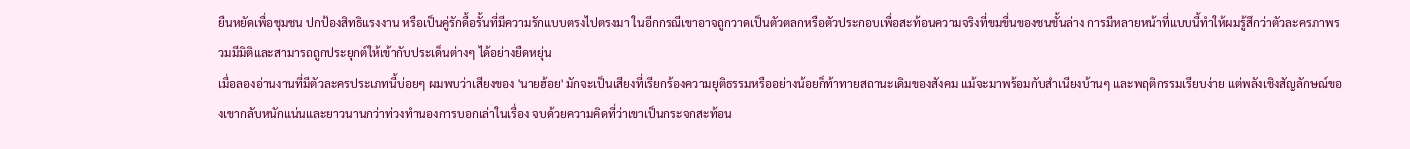ยืนหยัดเพื่อชุมชน ปกป้องสิทธิแรงงาน หรือเป็นคู่รักดื้อรั้นที่มีความรักแบบตรงไปตรงมา ในอีกกรณีเขาอาจถูกวาดเป็นตัวตลกหรือตัวประกอบเพื่อสะท้อนความจริงที่ขมขื่นของชนชั้นล่าง การมีหลายหน้าที่แบบนี้ทำให้ผมรู้สึกว่าตัวละครภาพรวมมีมิติและสามารถถูกประยุกต์ให้เข้ากับประเด็นต่างๆ ได้อย่างยืดหยุ่น
เมื่อลองอ่านงานที่มีตัวละครประเภทนี้บ่อยๆ ผมพบว่าเสียงของ 'นายฮ้อย' มักจะเป็นเสียงที่เรียกร้องความยุติธรรมหรืออย่างน้อยก็ท้าทายสถานะเดิมของสังคม แม้จะมาพร้อมกับสำเนียงบ้านๆ และพฤติกรรมเรียบง่าย แต่พลังเชิงสัญลักษณ์ของเขากลับหนักแน่นและยาวนานกว่าท่วงทำนองการบอกเล่าในเรื่อง จบด้วยความคิดที่ว่าเขาเป็นกระจกสะท้อน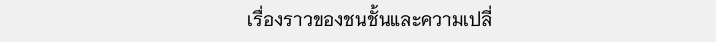เรื่องราวของชนชั้นและความเปลี่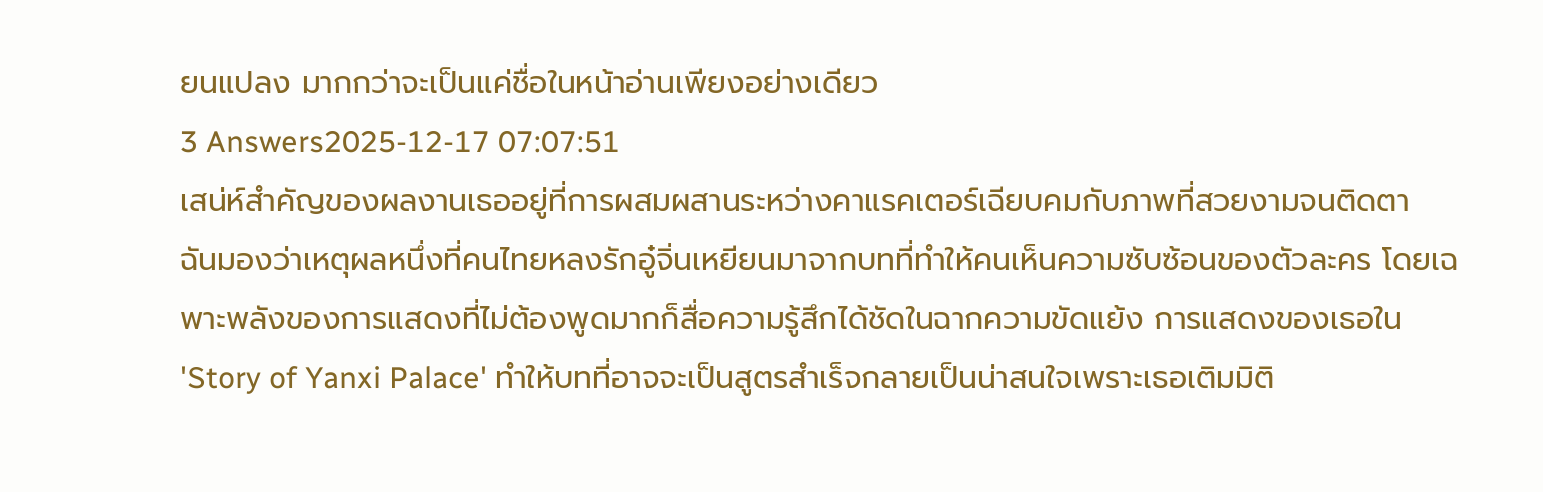ยนแปลง มากกว่าจะเป็นแค่ชื่อในหน้าอ่านเพียงอย่างเดียว
3 Answers2025-12-17 07:07:51
เสน่ห์สำคัญของผลงานเธออยู่ที่การผสมผสานระหว่างคาแรคเตอร์เฉียบคมกับภาพที่สวยงามจนติดตา
ฉันมองว่าเหตุผลหนึ่งที่คนไทยหลงรักอู๋จิ่นเหยียนมาจากบทที่ทำให้คนเห็นความซับซ้อนของตัวละคร โดยเฉพาะพลังของการแสดงที่ไม่ต้องพูดมากก็สื่อความรู้สึกได้ชัดในฉากความขัดแย้ง การแสดงของเธอใน 'Story of Yanxi Palace' ทำให้บทที่อาจจะเป็นสูตรสำเร็จกลายเป็นน่าสนใจเพราะเธอเติมมิติ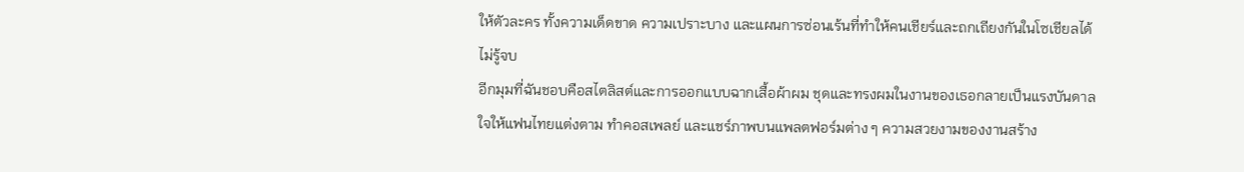ให้ตัวละคร ทั้งความเด็ดขาด ความเปราะบาง และแผนการซ่อนเร้นที่ทำให้คนเชียร์และถกเถียงกันในโซเชียลได้ไม่รู้จบ
อีกมุมที่ฉันชอบคือสไตลิสต์และการออกแบบฉากเสื้อผ้าผม ชุดและทรงผมในงานของเธอกลายเป็นแรงบันดาลใจให้แฟนไทยแต่งตาม ทำคอสเพลย์ และแชร์ภาพบนแพลตฟอร์มต่าง ๆ ความสวยงามของงานสร้าง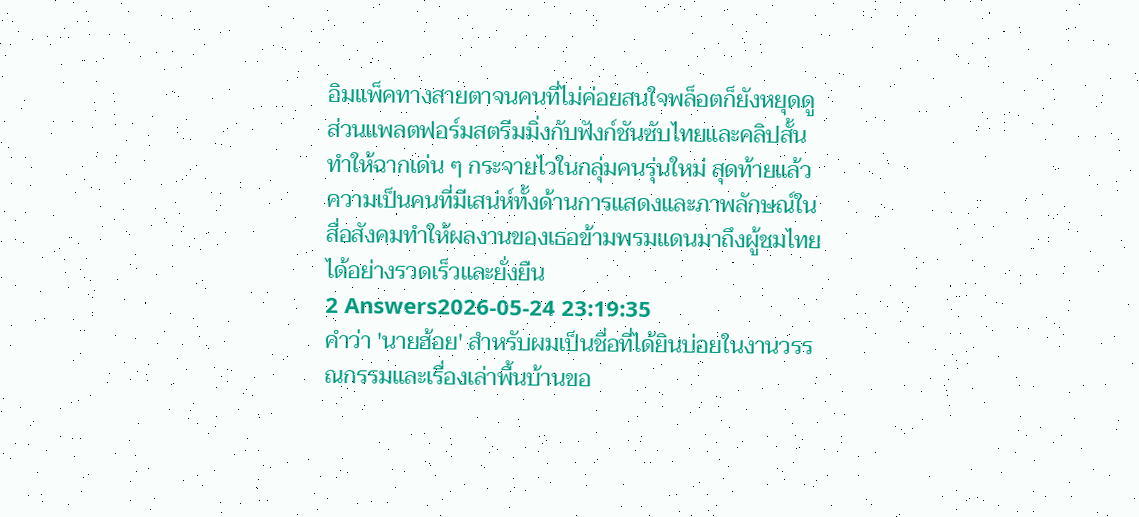อิมแพ็คทางสายตาจนคนที่ไม่ค่อยสนใจพล็อตก็ยังหยุดดู ส่วนแพลตฟอร์มสตรีมมิ่งกับฟังก์ชันซับไทยและคลิปสั้นทำให้ฉากเด่น ๆ กระจายไวในกลุ่มคนรุ่นใหม่ สุดท้ายแล้วความเป็นคนที่มีเสน่ห์ทั้งด้านการแสดงและภาพลักษณ์ในสื่อสังคมทำให้ผลงานของเธอข้ามพรมแดนมาถึงผู้ชมไทยได้อย่างรวดเร็วและยั่งยืน
2 Answers2026-05-24 23:19:35
คำว่า 'นายฮ้อย' สำหรับผมเป็นชื่อที่ได้ยินบ่อยในงานวรรณกรรมและเรื่องเล่าพื้นบ้านขอ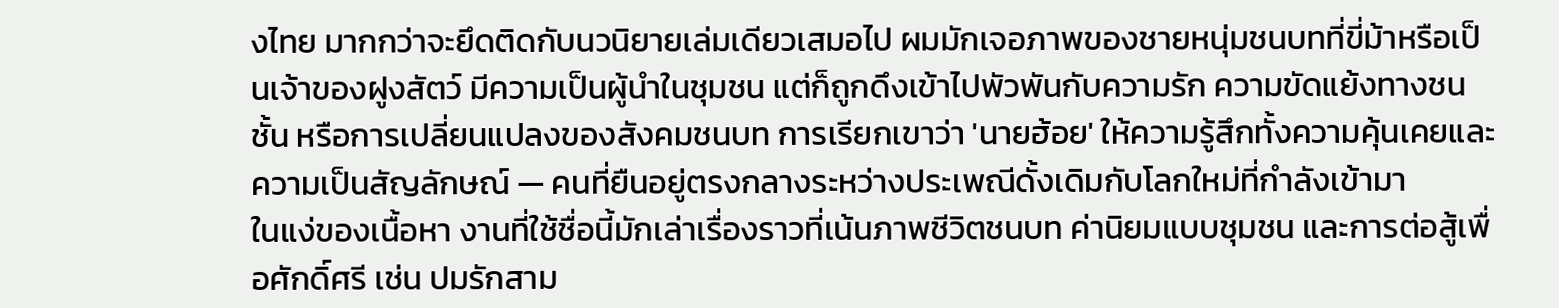งไทย มากกว่าจะยึดติดกับนวนิยายเล่มเดียวเสมอไป ผมมักเจอภาพของชายหนุ่มชนบทที่ขี่ม้าหรือเป็นเจ้าของฝูงสัตว์ มีความเป็นผู้นำในชุมชน แต่ก็ถูกดึงเข้าไปพัวพันกับความรัก ความขัดแย้งทางชนชั้น หรือการเปลี่ยนแปลงของสังคมชนบท การเรียกเขาว่า 'นายฮ้อย' ให้ความรู้สึกทั้งความคุ้นเคยและความเป็นสัญลักษณ์ — คนที่ยืนอยู่ตรงกลางระหว่างประเพณีดั้งเดิมกับโลกใหม่ที่กำลังเข้ามา
ในแง่ของเนื้อหา งานที่ใช้ชื่อนี้มักเล่าเรื่องราวที่เน้นภาพชีวิตชนบท ค่านิยมแบบชุมชน และการต่อสู้เพื่อศักดิ์ศรี เช่น ปมรักสาม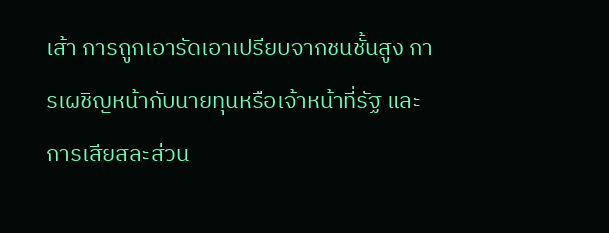เส้า การถูกเอารัดเอาเปรียบจากชนชั้นสูง การเผชิญหน้ากับนายทุนหรือเจ้าหน้าที่รัฐ และการเสียสละส่วน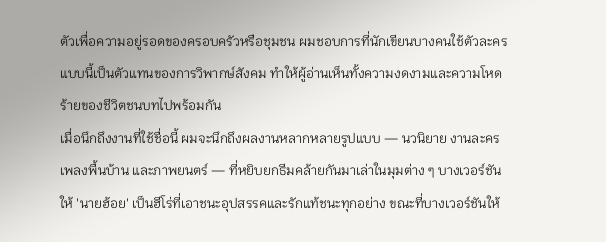ตัวเพื่อความอยู่รอดของครอบครัวหรือชุมชน ผมชอบการที่นักเขียนบางคนใช้ตัวละครแบบนี้เป็นตัวแทนของการวิพากษ์สังคม ทำให้ผู้อ่านเห็นทั้งความงดงามและความโหดร้ายของชีวิตชนบทไปพร้อมกัน
เมื่อนึกถึงงานที่ใช้ชื่อนี้ ผมจะนึกถึงผลงานหลากหลายรูปแบบ — นวนิยาย งานละคร เพลงพื้นบ้าน และภาพยนตร์ — ที่หยิบยกธีมคล้ายกันมาเล่าในมุมต่าง ๆ บางเวอร์ชันให้ 'นายฮ้อย' เป็นฮีโร่ที่เอาชนะอุปสรรคและรักแท้ชนะทุกอย่าง ขณะที่บางเวอร์ชันให้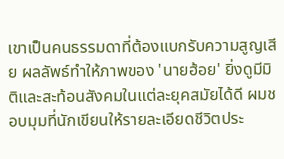เขาเป็นคนธรรมดาที่ต้องแบกรับความสูญเสีย ผลลัพธ์ทำให้ภาพของ 'นายฮ้อย' ยิ่งดูมีมิติและสะท้อนสังคมในแต่ละยุคสมัยได้ดี ผมชอบมุมที่นักเขียนให้รายละเอียดชีวิตประ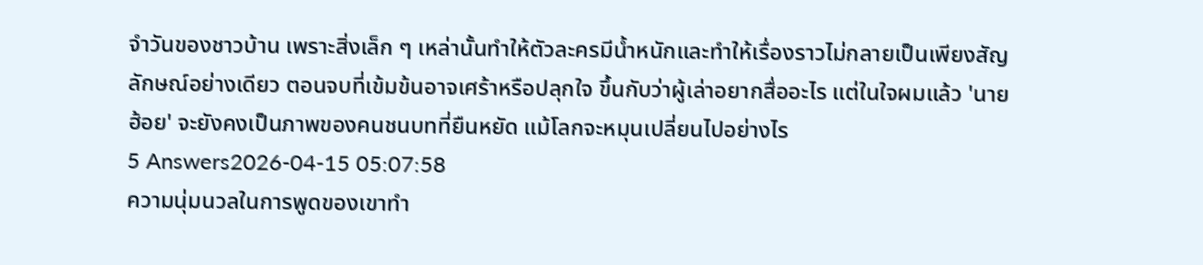จำวันของชาวบ้าน เพราะสิ่งเล็ก ๆ เหล่านั้นทำให้ตัวละครมีน้ำหนักและทำให้เรื่องราวไม่กลายเป็นเพียงสัญลักษณ์อย่างเดียว ตอนจบที่เข้มข้นอาจเศร้าหรือปลุกใจ ขึ้นกับว่าผู้เล่าอยากสื่ออะไร แต่ในใจผมแล้ว 'นายฮ้อย' จะยังคงเป็นภาพของคนชนบทที่ยืนหยัด แม้โลกจะหมุนเปลี่ยนไปอย่างไร
5 Answers2026-04-15 05:07:58
ความนุ่มนวลในการพูดของเขาทำ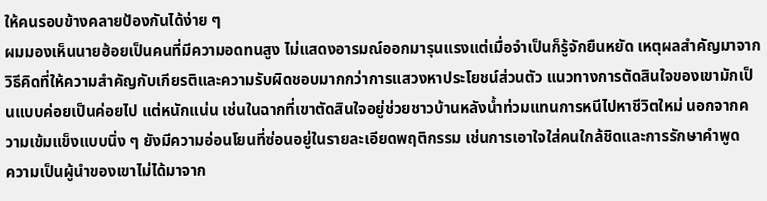ให้คนรอบข้างคลายป้องกันได้ง่าย ๆ
ผมมองเห็นนายฮ้อยเป็นคนที่มีความอดทนสูง ไม่แสดงอารมณ์ออกมารุนแรงแต่เมื่อจำเป็นก็รู้จักยืนหยัด เหตุผลสำคัญมาจากวิธีคิดที่ให้ความสำคัญกับเกียรติและความรับผิดชอบมากกว่าการแสวงหาประโยชน์ส่วนตัว แนวทางการตัดสินใจของเขามักเป็นแบบค่อยเป็นค่อยไป แต่หนักแน่น เช่นในฉากที่เขาตัดสินใจอยู่ช่วยชาวบ้านหลังน้ำท่วมแทนการหนีไปหาชีวิตใหม่ นอกจากความเข้มแข็งแบบนิ่ง ๆ ยังมีความอ่อนโยนที่ซ่อนอยู่ในรายละเอียดพฤติกรรม เช่นการเอาใจใส่คนใกล้ชิดและการรักษาคำพูด
ความเป็นผู้นำของเขาไม่ได้มาจาก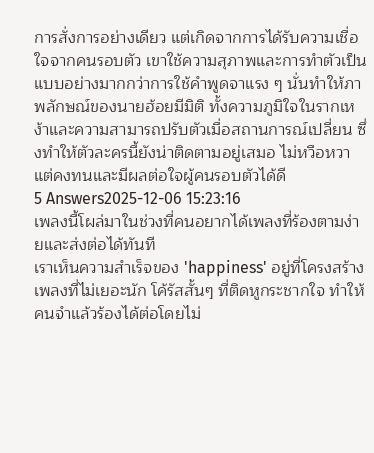การสั่งการอย่างเดียว แต่เกิดจากการได้รับความเชื่อใจจากคนรอบตัว เขาใช้ความสุภาพและการทำตัวเป็นแบบอย่างมากกว่าการใช้คำพูดจาแรง ๆ นั่นทำให้ภาพลักษณ์ของนายฮ้อยมีมิติ ทั้งความภูมิใจในรากเหง้าและความสามารถปรับตัวเมื่อสถานการณ์เปลี่ยน ซึ่งทำให้ตัวละครนี้ยังน่าติดตามอยู่เสมอ ไม่หวือหวา แต่คงทนและมีผลต่อใจผู้คนรอบตัวได้ดี
5 Answers2025-12-06 15:23:16
เพลงนี้โผล่มาในช่วงที่คนอยากได้เพลงที่ร้องตามง่ายและส่งต่อได้ทันที
เราเห็นความสำเร็จของ 'happiness' อยู่ที่โครงสร้างเพลงที่ไม่เยอะนัก โค้รัสสั้นๆ ที่ติดหูกระชากใจ ทำให้คนจำแล้วร้องได้ต่อโดยไม่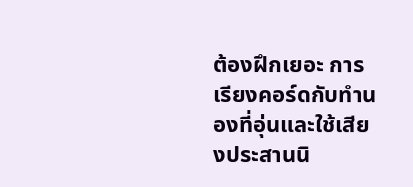ต้องฝึกเยอะ การเรียงคอร์ดกับทำนองที่อุ่นและใช้เสียงประสานนิ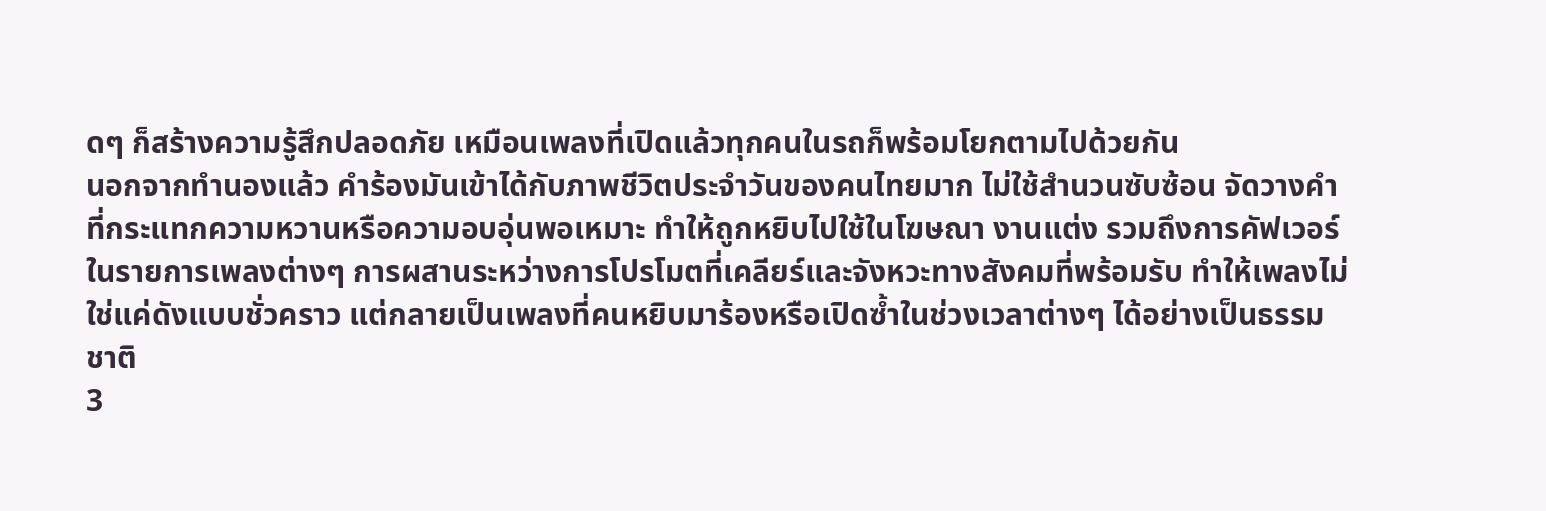ดๆ ก็สร้างความรู้สึกปลอดภัย เหมือนเพลงที่เปิดแล้วทุกคนในรถก็พร้อมโยกตามไปด้วยกัน
นอกจากทำนองแล้ว คำร้องมันเข้าได้กับภาพชีวิตประจำวันของคนไทยมาก ไม่ใช้สำนวนซับซ้อน จัดวางคำที่กระแทกความหวานหรือความอบอุ่นพอเหมาะ ทำให้ถูกหยิบไปใช้ในโฆษณา งานแต่ง รวมถึงการคัฟเวอร์ในรายการเพลงต่างๆ การผสานระหว่างการโปรโมตที่เคลียร์และจังหวะทางสังคมที่พร้อมรับ ทำให้เพลงไม่ใช่แค่ดังแบบชั่วคราว แต่กลายเป็นเพลงที่คนหยิบมาร้องหรือเปิดซ้ำในช่วงเวลาต่างๆ ได้อย่างเป็นธรรมชาติ
3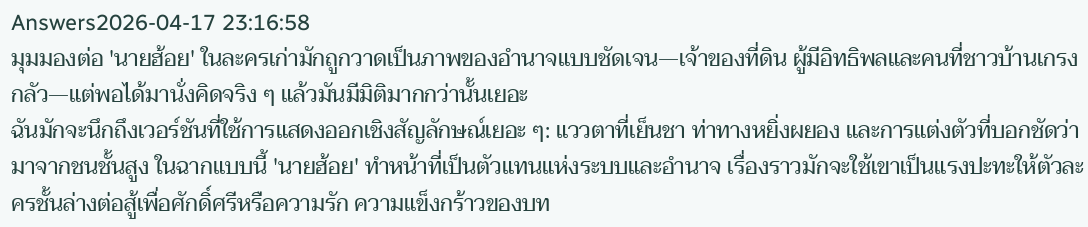Answers2026-04-17 23:16:58
มุมมองต่อ 'นายฮ้อย' ในละครเก่ามักถูกวาดเป็นภาพของอำนาจแบบชัดเจน—เจ้าของที่ดิน ผู้มีอิทธิพลและคนที่ชาวบ้านเกรงกลัว—แต่พอได้มานั่งคิดจริง ๆ แล้วมันมีมิติมากกว่านั้นเยอะ
ฉันมักจะนึกถึงเวอร์ชันที่ใช้การแสดงออกเชิงสัญลักษณ์เยอะ ๆ: แววตาที่เย็นชา ท่าทางหยิ่งผยอง และการแต่งตัวที่บอกชัดว่ามาจากชนชั้นสูง ในฉากแบบนี้ 'นายฮ้อย' ทำหน้าที่เป็นตัวแทนแห่งระบบและอำนาจ เรื่องราวมักจะใช้เขาเป็นแรงปะทะให้ตัวละครชั้นล่างต่อสู้เพื่อศักดิ์ศรีหรือความรัก ความแข็งกร้าวของบท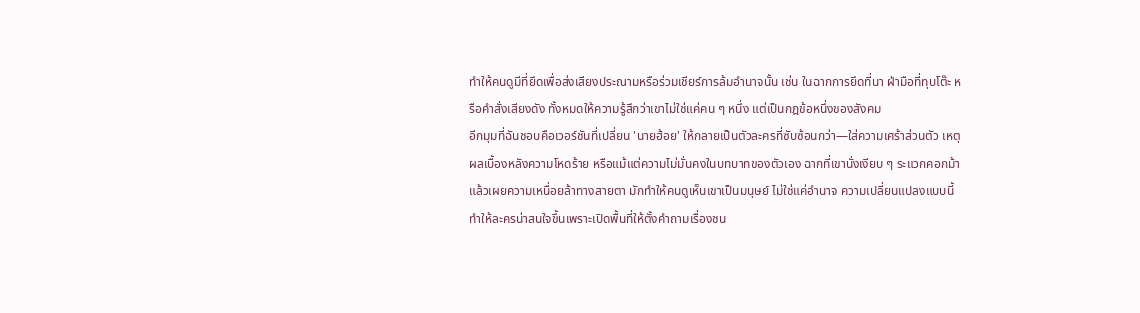ทำให้คนดูมีที่ยึดเพื่อส่งเสียงประณามหรือร่วมเชียร์การล้มอำนาจนั้น เช่น ในฉากการยึดที่นา ฝ่ามือที่ทุบโต๊ะ หรือคำสั่งเสียงดัง ทั้งหมดให้ความรู้สึกว่าเขาไม่ใช่แค่คน ๆ หนึ่ง แต่เป็นกฎข้อหนึ่งของสังคม
อีกมุมที่ฉันชอบคือเวอร์ชันที่เปลี่ยน 'นายฮ้อย' ให้กลายเป็นตัวละครที่ซับซ้อนกว่า—ใส่ความเศร้าส่วนตัว เหตุผลเบื้องหลังความโหดร้าย หรือแม้แต่ความไม่มั่นคงในบทบาทของตัวเอง ฉากที่เขานั่งเงียบ ๆ ระแวกคอกม้าแล้วเผยความเหนื่อยล้าทางสายตา มักทำให้คนดูเห็นเขาเป็นมนุษย์ ไม่ใช่แค่อำนาจ ความเปลี่ยนแปลงแบบนี้ทำให้ละครน่าสนใจขึ้นเพราะเปิดพื้นที่ให้ตั้งคำถามเรื่องชน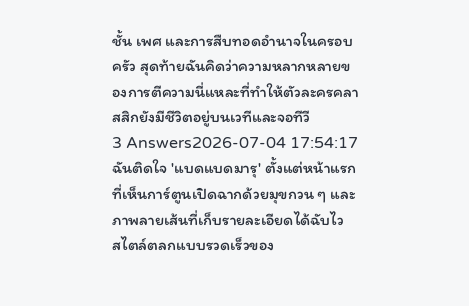ชั้น เพศ และการสืบทอดอำนาจในครอบครัว สุดท้ายฉันคิดว่าความหลากหลายของการตีความนี่แหละที่ทำให้ตัวละครคลาสสิกยังมีชีวิตอยู่บนเวทีและจอทีวี
3 Answers2026-07-04 17:54:17
ฉันติดใจ 'แบดแบดมารุ' ตั้งแต่หน้าแรกที่เห็นการ์ตูนเปิดฉากด้วยมุขกวน ๆ และภาพลายเส้นที่เก็บรายละเอียดได้ฉับไว
สไตล์ตลกแบบรวดเร็วของ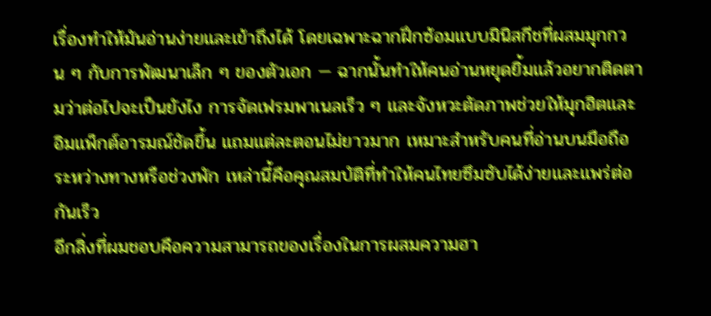เรื่องทำให้มันอ่านง่ายและเข้าถึงได้ โดยเฉพาะฉากฝึกซ้อมแบบมินิสกีชที่ผสมมุกกวน ๆ กับการพัฒนาเล็ก ๆ ของตัวเอก — ฉากนั้นทำให้คนอ่านหยุดยิ้มแล้วอยากติดตามว่าต่อไปจะเป็นยังไง การจัดเฟรมพาเนลเร็ว ๆ และจังหวะตัดภาพช่วยให้มุกฮิตและอิมแพ็กต์อารมณ์ชัดขึ้น แถมแต่ละตอนไม่ยาวมาก เหมาะสำหรับคนที่อ่านบนมือถือระหว่างทางหรือช่วงพัก เหล่านี้คือคุณสมบัติที่ทำให้คนไทยซึมซับได้ง่ายและแพร่ต่อกันเร็ว
อีกสิ่งที่ผมชอบคือความสามารถของเรื่องในการผสมความฮา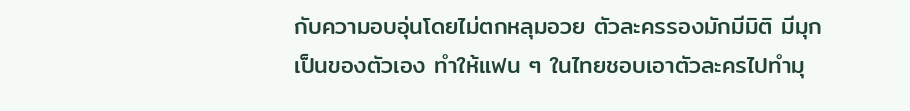กับความอบอุ่นโดยไม่ตกหลุมอวย ตัวละครรองมักมีมิติ มีมุกเป็นของตัวเอง ทำให้แฟน ๆ ในไทยชอบเอาตัวละครไปทำมุ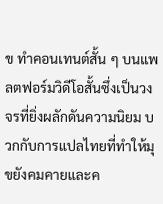ข ทำคอนเทนต์สั้น ๆ บนแพลตฟอร์มวิดีโอสั้นซึ่งเป็นวงจรที่ยิ่งผลักดันความนิยม บวกกับการแปลไทยที่ทำให้มุขยังคมคายและค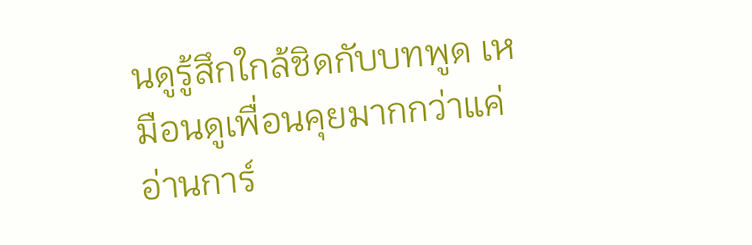นดูรู้สึกใกล้ชิดกับบทพูด เหมือนดูเพื่อนคุยมากกว่าแค่อ่านการ์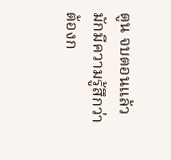ตูน จบตอนแล้วมักมีความรู้สึกว่าต้องก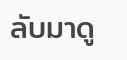ลับมาดู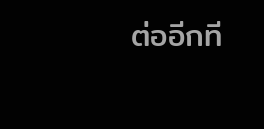ต่ออีกที